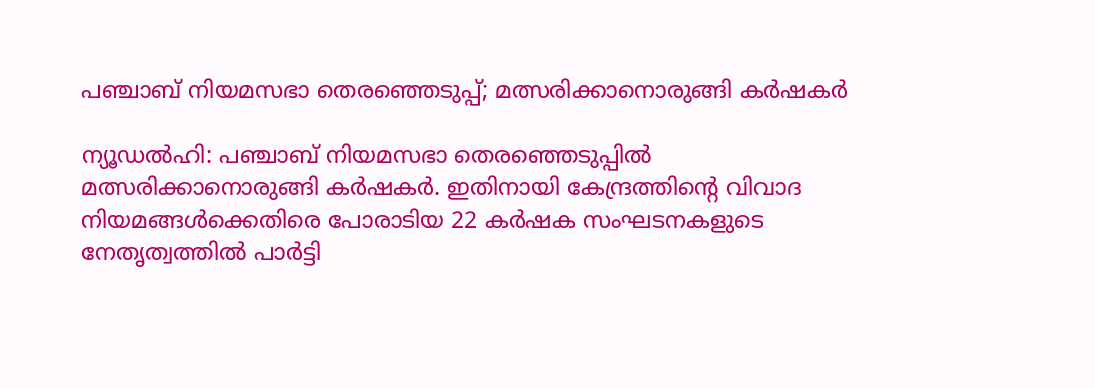പഞ്ചാബ് നിയമസഭാ തെരഞ്ഞെടുപ്പ്; മത്സരിക്കാനൊരുങ്ങി കർഷകർ

ന്യൂഡൽഹി: പഞ്ചാബ് നിയമസഭാ തെരഞ്ഞെടുപ്പിൽ മത്സരിക്കാനൊരുങ്ങി കർഷകർ. ഇതിനായി കേന്ദ്രത്തിന്റെ വിവാദ നിയമങ്ങൾക്കെതിരെ പോരാടിയ 22 കർഷക സംഘടനകളുടെ നേതൃത്വത്തിൽ പാർട്ടി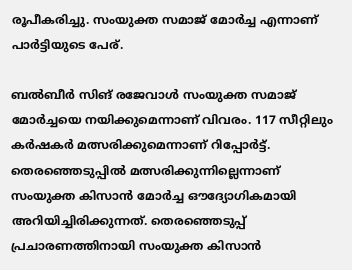രൂപീകരിച്ചു. സംയുക്ത സമാജ് മോർച്ച എന്നാണ് പാർട്ടിയുടെ പേര്.

ബൽബീർ സിങ് രജേവാൾ സംയുക്ത സമാജ് മോർച്ചയെ നയിക്കുമെന്നാണ് വിവരം. 117 സീറ്റിലും കർഷകർ മത്സരിക്കുമെന്നാണ് റിപ്പോർട്ട്. തെരഞ്ഞെടുപ്പിൽ മത്സരിക്കുന്നില്ലെന്നാണ് സംയുക്ത കിസാൻ മോർച്ച ഔദ്യോഗികമായി അറിയിച്ചിരിക്കുന്നത്. തെരഞ്ഞെടുപ്പ് പ്രചാരണത്തിനായി സംയുക്ത കിസാൻ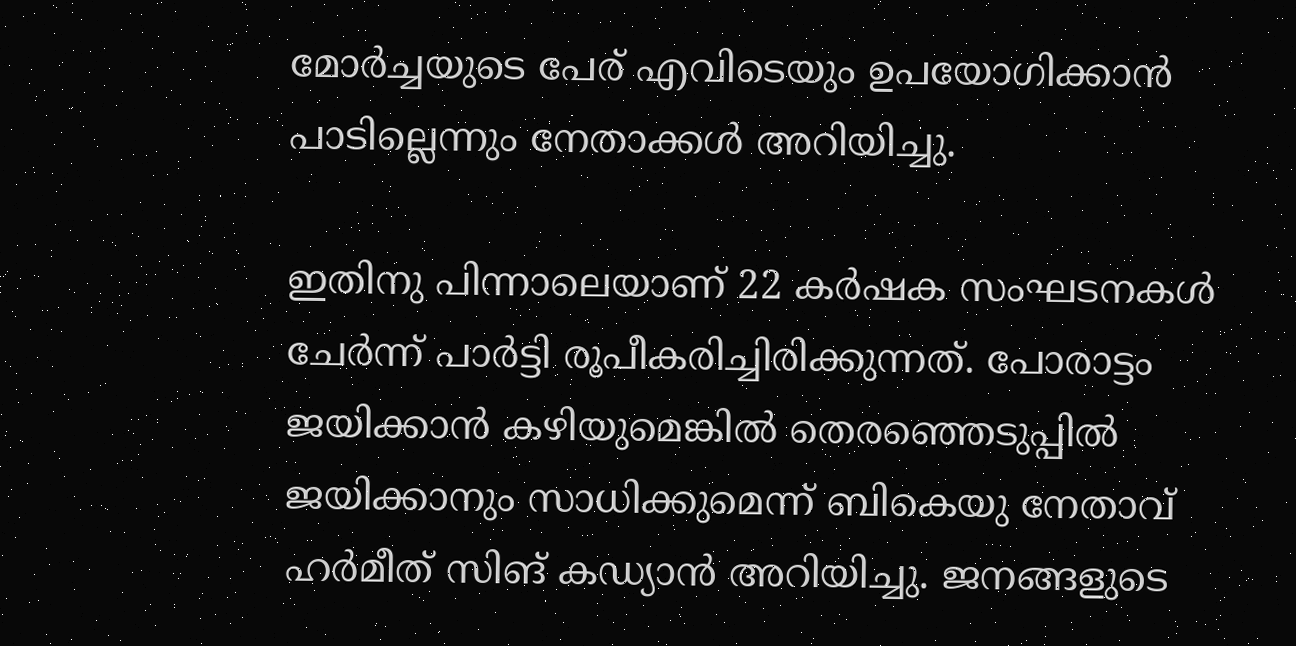മോർച്ചയുടെ പേര് എവിടെയും ഉപയോഗിക്കാൻ പാടില്ലെന്നും നേതാക്കൾ അറിയിച്ചു.

ഇതിനു പിന്നാലെയാണ് 22 കർഷക സംഘടനകൾ ചേർന്ന് പാർട്ടി രൂപീകരിച്ചിരിക്കുന്നത്. പോരാട്ടം ജയിക്കാൻ കഴിയുമെങ്കിൽ തെരഞ്ഞെടുപ്പിൽ ജയിക്കാനും സാധിക്കുമെന്ന് ബികെയു നേതാവ് ഹർമീത് സിങ് കഡ്യാൻ അറിയിച്ചു. ജനങ്ങളുടെ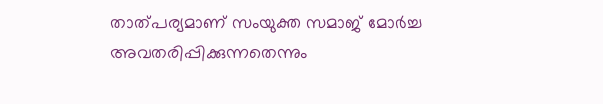താത്പര്യമാണ് സംയുക്ത സമാജ് മോർച്ച അവതരിപ്പിക്കുന്നതെന്നും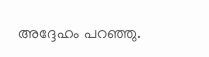അദ്ദേഹം പറഞ്ഞു.